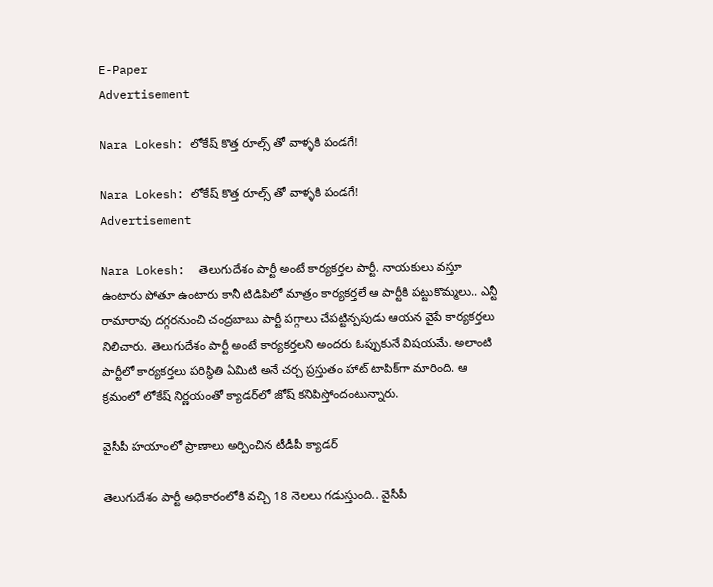E-Paper
Advertisement

Nara Lokesh: లోకేష్ కొత్త రూల్స్ తో వాళ్ళకి పండగే!

Nara Lokesh: లోకేష్ కొత్త రూల్స్ తో వాళ్ళకి పండగే!
Advertisement

Nara Lokesh:  తెలుగుదేశం పార్టీ అంటే కార్యకర్తల పార్టీ. నాయకులు వస్తూ ఉంటారు పోతూ ఉంటారు కానీ టిడిపిలో మాత్రం కార్యకర్తలే ఆ పార్టీకి పట్టుకొమ్మలు.. ఎన్టీ రామారావు దగ్గరనుంచి చంద్రబాబు పార్టీ పగ్గాలు చేపట్టిన్పపుడు ఆయన వైపే కార్యకర్తలు నిలిచారు. తెలుగుదేశం పార్టీ అంటే కార్యకర్తలని అందరు ఓప్పుకునే విషయమే. అలాంటి పార్టీలో కార్యకర్తలు పరిస్థితి ఏమిటి అనే చర్చ ప్రస్తుతం హాట్ టాపిక్‌గా మారింది. ఆ క్రమంలో లోకేష్ నిర్ణయంతో క్యాడర్‌లో జోష్ కనిపిస్తోందంటున్నారు.

వైసీపీ హయాంలో ప్రాణాలు అర్పించిన టీడీపీ క్యాడర్

తెలుగుదేశం పార్టీ అధికారంలోకి వచ్చి 18 నెలలు గడుస్తుంది.. వైసీపీ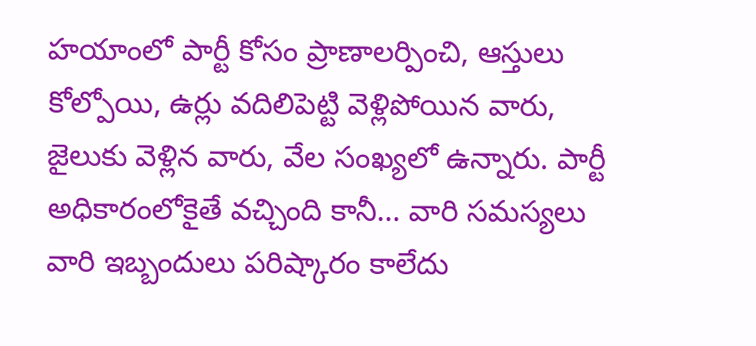హయాంలో పార్టీ కోసం ప్రాణాలర్పించి, ఆస్తులు కోల్పోయి, ఉర్లు వదిలిపెట్టి వెళ్లిపోయిన వారు, జైలుకు వెళ్లిన వారు, వేల సంఖ్యలో ఉన్నారు. పార్టీ అధికారంలోకైతే వచ్చింది కానీ… వారి సమస్యలు వారి ఇబ్బందులు పరిష్కారం కాలేదు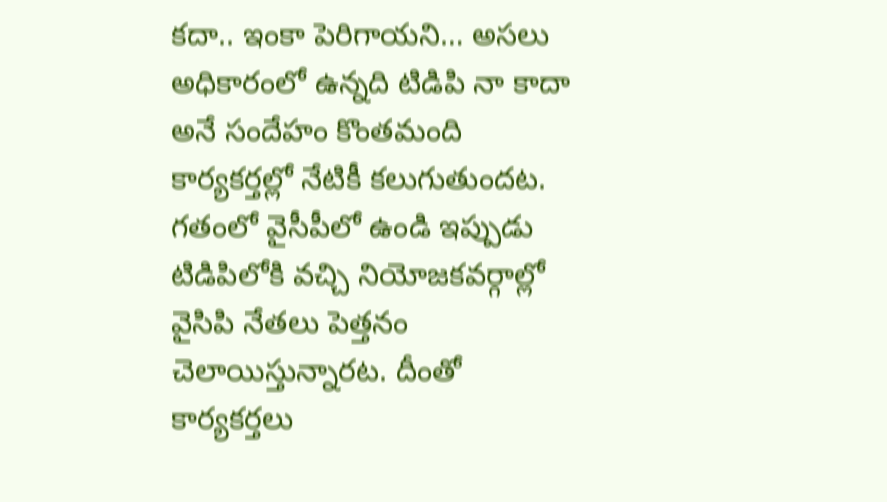కదా.. ఇంకా పెరిగాయని… అసలు అధికారంలో ఉన్నది టిడిపి నా కాదా అనే సందేహం కొంతమంది కార్యకర్తల్లో నేటికీ కలుగుతుందట. గతంలో వైసీపీలో ఉండి ఇప్పుడు టిడిపిలోకి వచ్చి నియోజకవర్గాల్లో వైసిపి నేతలు పెత్తనం చెలాయిస్తున్నారట. దీంతో కార్యకర్తలు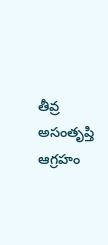తీవ్ర అసంతృప్తి ఆగ్రహం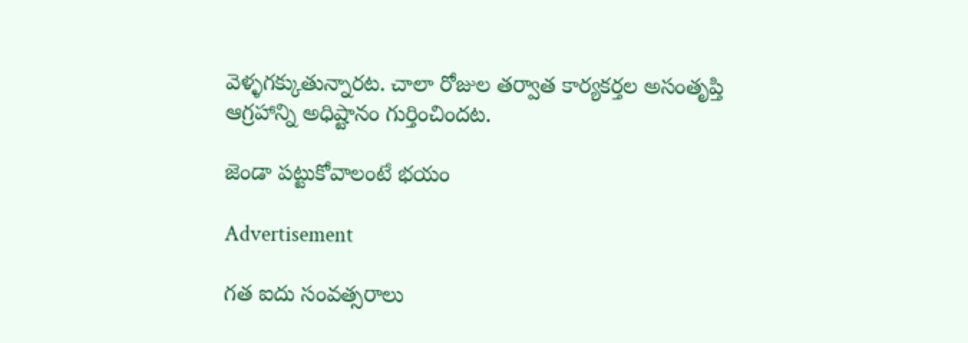వెళ్ళగక్కుతున్నారట. చాలా రోజుల తర్వాత కార్యకర్తల అసంతృప్తి ఆగ్రహాన్ని అధిష్టానం గుర్తించిందట.

జెండా పట్టుకోవాలంటే భయం

Advertisement

గత ఐదు సంవత్సరాలు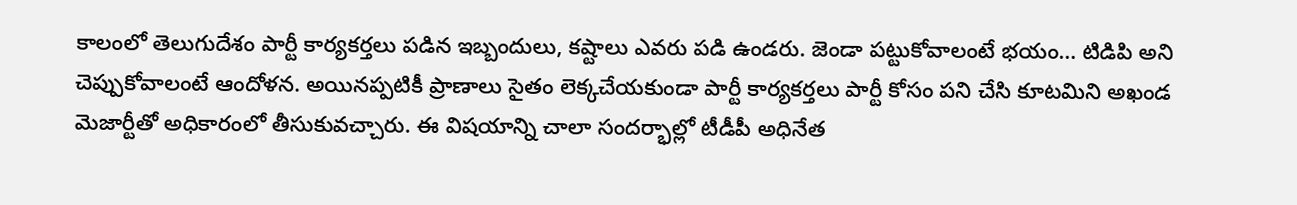కాలంలో తెలుగుదేశం పార్టీ కార్యకర్తలు పడిన ఇబ్బందులు, కష్టాలు ఎవరు పడి ఉండరు. జెండా పట్టుకోవాలంటే భయం… టిడిపి అని చెప్పుకోవాలంటే ఆందోళన. అయినప్పటికీ ప్రాణాలు సైతం లెక్కచేయకుండా పార్టీ కార్యకర్తలు పార్టీ కోసం పని చేసి కూటమిని అఖండ మెజార్టీతో అధికారంలో తీసుకువచ్చారు. ఈ విషయాన్ని చాలా సందర్భాల్లో టీడీపీ అధినేత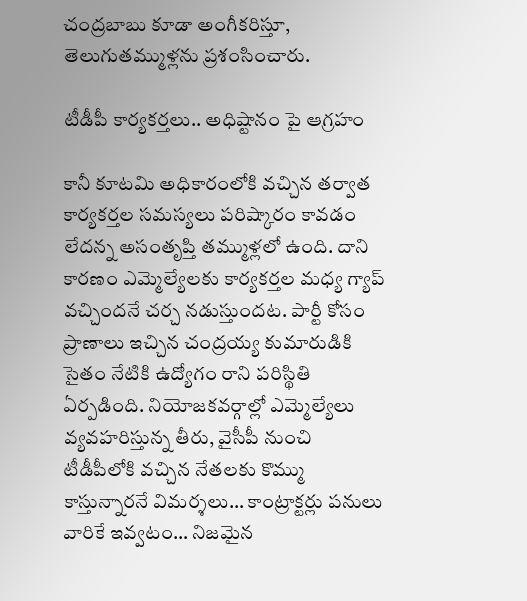చంద్రబాబు కూడా అంగీకరిస్తూ, తెలుగుతమ్ముళ్లను ప్రశంసించారు.

టీడీపీ కార్యకర్తలు.. అధిష్టానం పై ఆగ్రహం

కానీ కూటమి అధికారంలోకి వచ్చిన తర్వాత కార్యకర్తల సమస్యలు పరిష్కారం కావడం లేదన్న అసంతృప్తి తమ్ముళ్లలో ఉంది. దాని కారణం ఎమ్మెల్యేలకు కార్యకర్తల మధ్య గ్యాప్ వచ్చిందనే చర్చ నడుస్తుందట. పార్టీ కోసం ప్రాణాలు ఇచ్చిన చంద్రయ్య కుమారుడికి సైతం నేటికి ఉద్యోగం రాని పరిస్థితి ఏర్పడింది. నియోజకవర్గాల్లో ఎమ్మెల్యేలు వ్యవహరిస్తున్న తీరు, వైసీపీ నుంచి టీడీపీలోకి వచ్చిన నేతలకు కొమ్ము కాస్తున్నారనే విమర్శలు… కాంట్రాక్టర్లు పనులు వారికే ఇవ్వటం… నిజమైన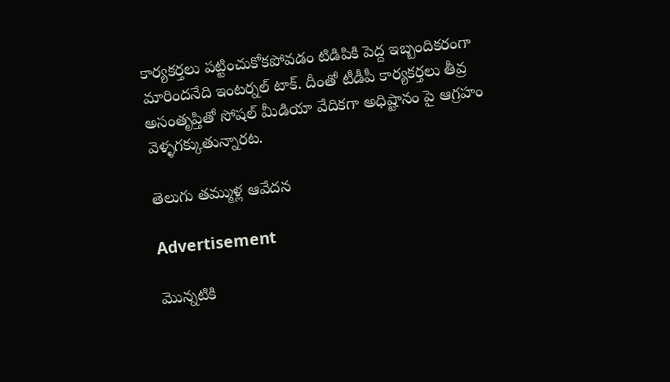కార్యకర్తలు పట్టించుకోకపోవడం టిడిపికి పెద్ద ఇబ్బందికరంగా మారిందనేది ఇంటర్నల్ టాక్. దీంతో టీడీపీ కార్యకర్తలు తీవ్ర అసంతృప్తితో సోషల్ మీడియా వేదికగా అధిష్టానం పై ఆగ్రహం వెళ్ళగక్కుతున్నారట.

తెలుగు తమ్ముళ్ల ఆవేదన

Advertisement

మొన్నటికి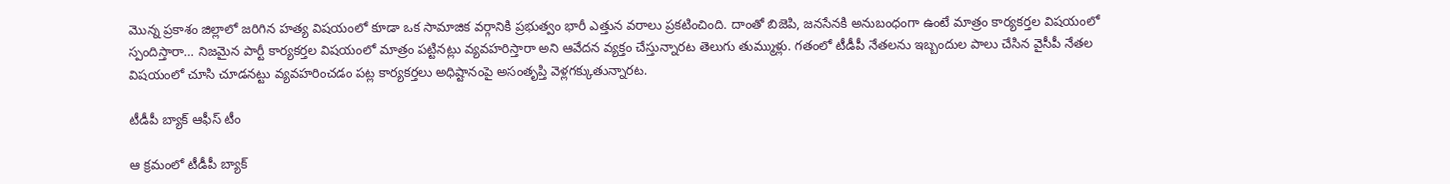మొన్న ప్రకాశం జిల్లాలో జరిగిన హత్య విషయంలో కూడా ఒక సామాజిక వర్గానికి ప్రభుత్వం భారీ ఎత్తున వరాలు ప్రకటించింది. దాంతో బిజెపి, జనసేనకి అనుబంధంగా ఉంటే మాత్రం కార్యకర్తల విషయంలో స్పందిస్తారా… నిజమైన పార్టీ కార్యకర్తల విషయంలో మాత్రం పట్టినట్లు వ్యవహరిస్తారా అని ఆవేదన వ్యక్తం చేస్తున్నారట తెలుగు తుమ్ముళ్లు. గతంలో టీడీపీ నేతలను ఇబ్బందుల పాలు చేసిన వైసీపీ నేతల విషయంలో చూసి చూడనట్టు వ్యవహరించడం పట్ల కార్యకర్తలు అధిష్టానంపై అసంతృప్తి వెళ్లగక్కుతున్నారట.

టీడీపీ బ్యాక్ ఆఫీస్ టీం

ఆ క్రమంలో టీడీపీ బ్యాక్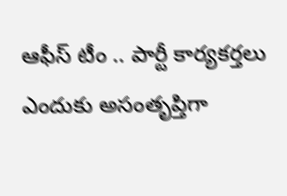ఆఫీస్ టీం .. పార్టీ కార్యకర్తలు ఎందుకు అసంతృప్తిగా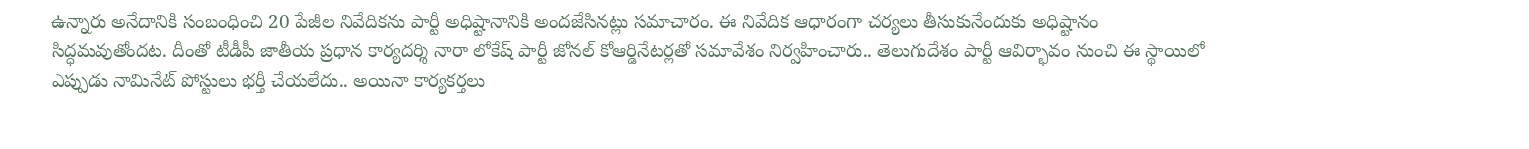ఉన్నారు అనేదానికి సంబంధించి 20 పేజీల నివేదికను పార్టీ అధిష్టానానికి అందజేసినట్లు సమాచారం. ఈ నివేదిక ఆధారంగా చర్యలు తీసుకునేందుకు అధిష్టానం సిద్ధమవుతోందట. దీంతో టీడీపీ జాతీయ ప్రధాన కార్యదర్శి నారా లోకేష్ పార్టీ జోనల్ కోఆర్డినేటర్లతో సమావేశం నిర్వహించారు.. తెలుగుదేశం పార్టీ ఆవిర్భావం నుంచి ఈ స్థాయిలో ఎప్పుడు నామినేట్ పోస్టులు భర్తీ చేయలేదు.. అయినా కార్యకర్తలు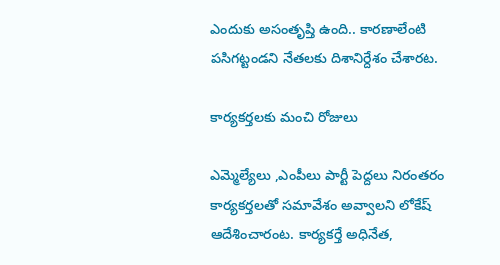ఎందుకు అసంతృప్తి ఉంది.. కారణాలేంటి పసిగట్టండని నేతలకు దిశానిర్దేశం చేశారట.

కార్యకర్తలకు మంచి రోజులు

ఎమ్మెల్యేలు ,ఎంపీలు పార్టీ పెద్దలు నిరంతరం కార్యకర్తలతో సమావేశం అవ్వాలని లోకేష్ ఆదేశించారంట. కార్యకర్తే అధినేత,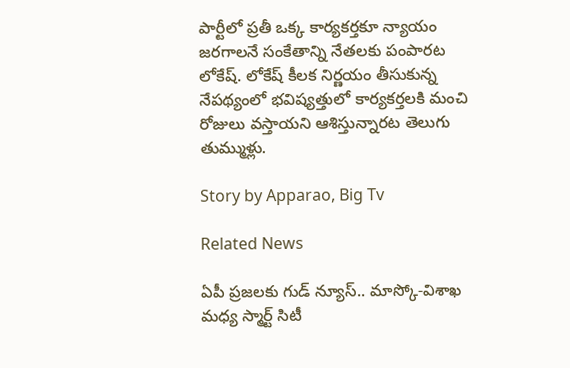పార్టీలో ప్రతీ ఒక్క కార్యకర్తకూ న్యాయం జరగాలనే సంకేతాన్ని నేతలకు పంపారట లోకేష్. లోకేష్ కీలక నిర్ణయం తీసుకున్న నేపథ్యంలో భవిష్యత్తులో కార్యకర్తలకి మంచి రోజులు వస్తాయని ఆశిస్తున్నారట తెలుగు తుమ్ముళ్లు.

Story by Apparao, Big Tv

Related News

ఏపీ ప్రజలకు గుడ్ న్యూస్.. మాస్కో-విశాఖ మధ్య స్మార్ట్ సిటీ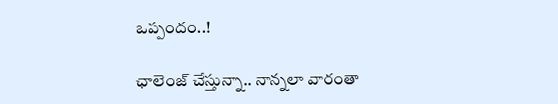ఒప్పందం..!

ఛాలెంజ్ చేస్తున్నా.. నాన్నలా వారంతా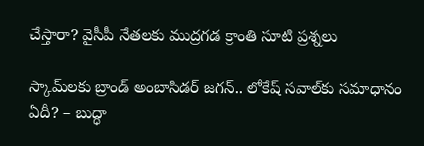చేస్తారా? వైసీపీ నేతలకు ముద్రగడ క్రాంతి సూటి ప్రశ్నలు

స్కామ్‌లకు బ్రాండ్ అంబాసిడర్ జగన్.. లోకేష్ సవాల్‌కు సమాధానం ఏదీ? – బుద్ధా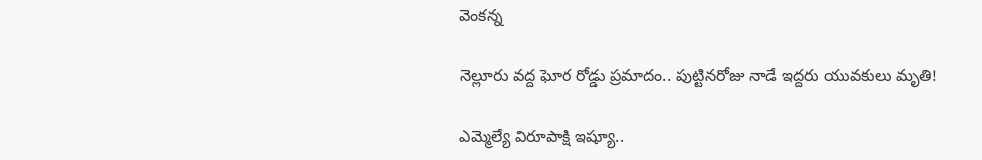వెంకన్న

నెల్లూరు వద్ద ఘోర రోడ్డు ప్రమాదం.. పుట్టినరోజు నాడే ఇద్దరు యువకులు మృతి!

ఎమ్మెల్యే విరూపాక్షి ఇష్యూ..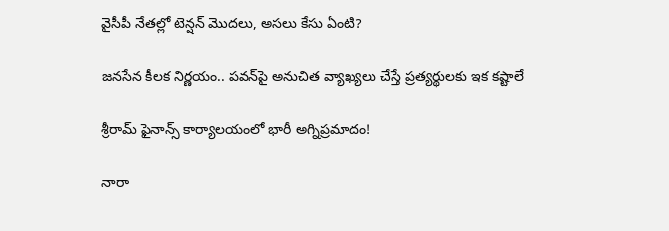వైసీపీ నేతల్లో టెన్షన్ మొదలు, అసలు కేసు ఏంటి?

జనసేన కీలక నిర్ణయం.. పవన్‌పై అనుచిత వ్యాఖ్యలు చేస్తే ప్రత్యర్థులకు ఇక కష్టాలే

శ్రీరామ్ ఫైనాన్స్ కార్యాలయంలో భారీ అగ్నిప్రమాదం!

నారా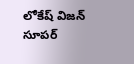లోకేష్ విజన్ సూపర్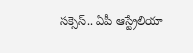సక్సెస్.. ఏపీ ఆస్ట్రేలియా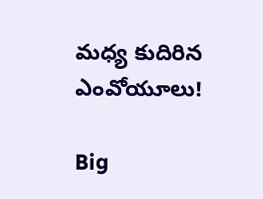మధ్య కుదిరిన ఎంవోయూలు!

Big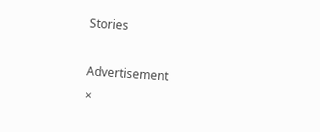Stories

Advertisement
×